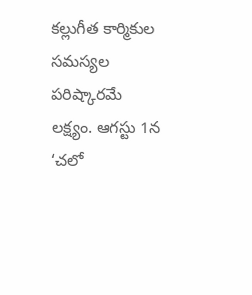కల్లుగీత కార్మికుల సమస్యల పరిష్కారమే లక్ష్యం. ఆగస్టు 1న ‘చలో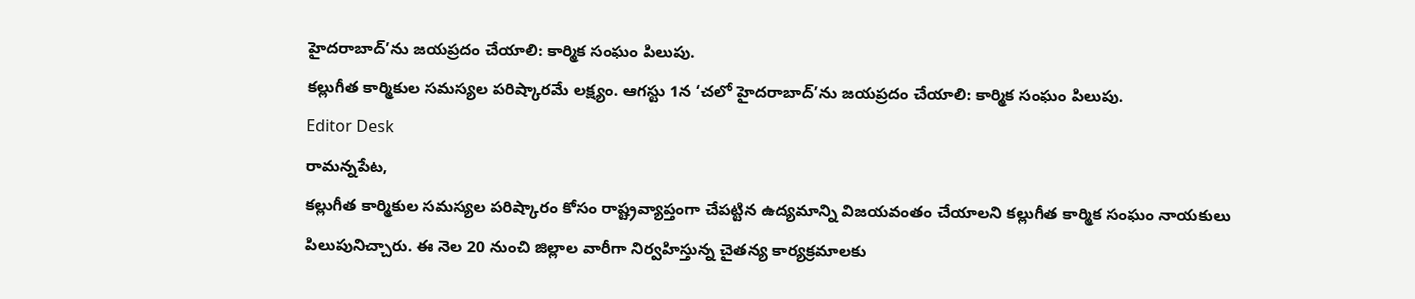హైదరాబాద్’ను జయప్రదం చేయాలి: కార్మిక సంఘం పిలుపు.
కల్లుగీత కార్మికుల సమస్యల పరిష్కారమే లక్ష్యం. ఆగస్టు 1న ‘చలో హైదరాబాద్’ను జయప్రదం చేయాలి: కార్మిక సంఘం పిలుపు.
Editor Desk
రామన్నపేట,
కల్లుగీత కార్మికుల సమస్యల పరిష్కారం కోసం రాష్ట్రవ్యాప్తంగా చేపట్టిన ఉద్యమాన్ని విజయవంతం చేయాలని కల్లుగీత కార్మిక సంఘం నాయకులు పిలుపునిచ్చారు. ఈ నెల 20 నుంచి జిల్లాల వారీగా నిర్వహిస్తున్న చైతన్య కార్యక్రమాలకు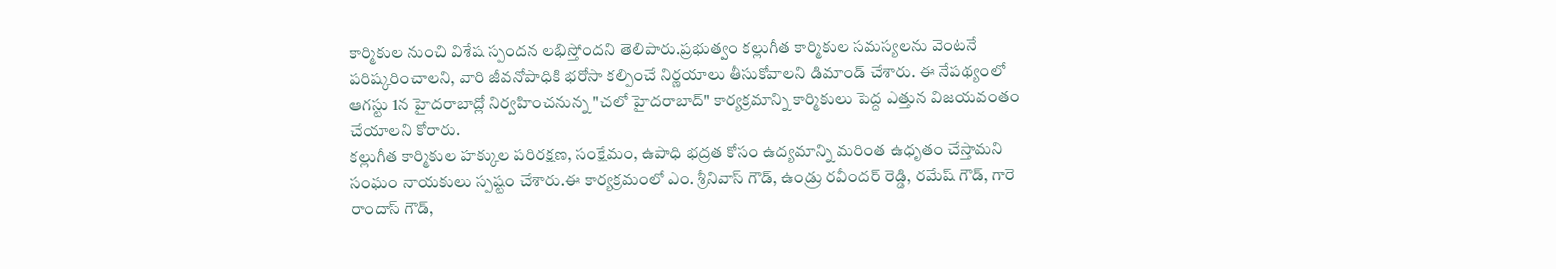కార్మికుల నుంచి విశేష స్పందన లభిస్తోందని తెలిపారు.ప్రభుత్వం కల్లుగీత కార్మికుల సమస్యలను వెంటనే పరిష్కరించాలని, వారి జీవనోపాధికి భరోసా కల్పించే నిర్ణయాలు తీసుకోవాలని డిమాండ్ చేశారు. ఈ నేపథ్యంలో ఆగస్టు 1న హైదరాబాద్లో నిర్వహించనున్న "చలో హైదరాబాద్" కార్యక్రమాన్ని కార్మికులు పెద్ద ఎత్తున విజయవంతం చేయాలని కోరారు.
కల్లుగీత కార్మికుల హక్కుల పరిరక్షణ, సంక్షేమం, ఉపాధి భద్రత కోసం ఉద్యమాన్ని మరింత ఉధృతం చేస్తామని సంఘం నాయకులు స్పష్టం చేశారు.ఈ కార్యక్రమంలో ఎం. శ్రీనివాస్ గౌడ్, ఉండ్రు రవీందర్ రెడ్డి, రమేష్ గౌడ్, గారె రాందాస్ గౌడ్,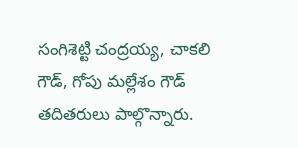సంగిశెట్టి చంద్రయ్య, చాకలి గౌడ్, గోపు మల్లేశం గౌడ్ తదితరులు పాల్గొన్నారు.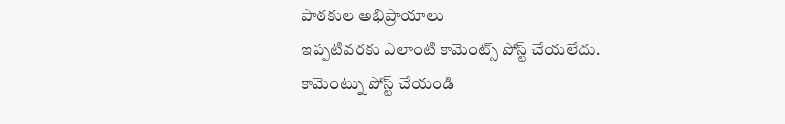పాఠకుల అభిప్రాయాలు
ఇప్పటివరకు ఎలాంటి కామెంట్స్ పోస్ట్ చేయలేదు.
కామెంట్ను పోస్ట్ చేయండి